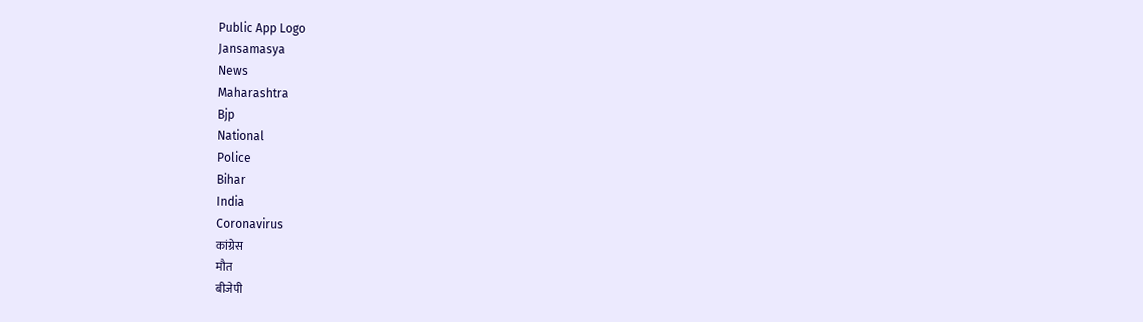Public App Logo
Jansamasya
News
Maharashtra
Bjp
National
Police
Bihar
India
Coronavirus
कांग्रेस
मौत
बीजेपी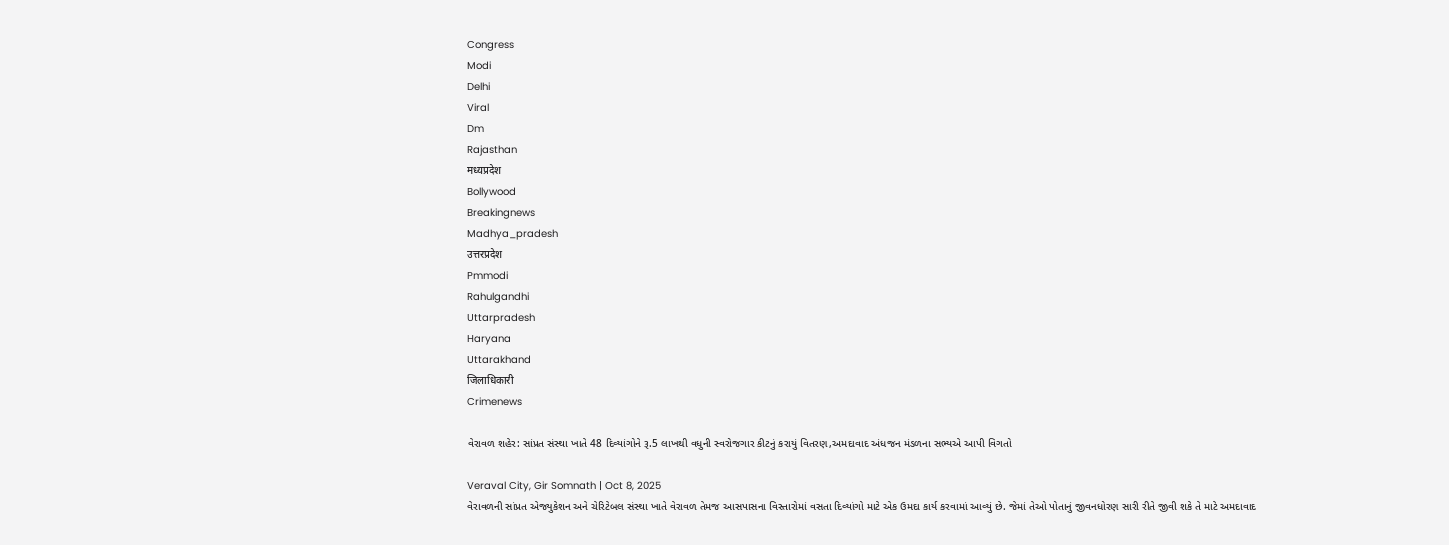Congress
Modi
Delhi
Viral
Dm
Rajasthan
मध्यप्रदेश
Bollywood
Breakingnews
Madhya_pradesh
उत्तरप्रदेश
Pmmodi
Rahulgandhi
Uttarpradesh
Haryana
Uttarakhand
जिलाधिकारी
Crimenews

વેરાવળ શહેર: સાંપ્રત સંસ્થા ખાતે 48 દિવ્યાંગોને રૂ.5 લાખથી વધુની સ્વરોજગાર કીટનું કરાયું વિતરણ,અમદાવાદ અંધજન મંડળના સભ્યએ આપી વિગતો

Veraval City, Gir Somnath | Oct 8, 2025
વેરાવળની સાંપ્રત એજ્યુકેશન અને ચેરિટેબલ સંસ્થા ખાતે વેરાવળ તેમજ આસપાસના વિસ્તારોમાં વસતા દિવ્યાંગો માટે એક ઉમદા કાર્ય કરવામાં આવ્યું છે. જેમાં તેઓ પોતાનું જીવનધોરણ સારી રીતે જીવી શકે તે માટે અમદાવાદ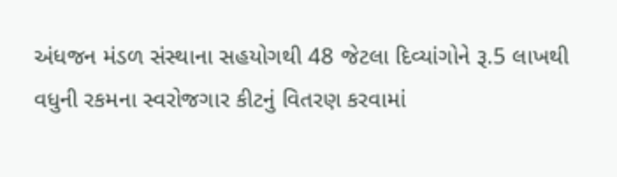અંધજન મંડળ સંસ્થાના સહયોગથી 48 જેટલા દિવ્યાંગોને રૂ.5 લાખથી વધુની રકમના સ્વરોજગાર કીટનું વિતરણ કરવામાં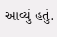આવ્યું હતું.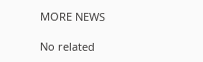MORE NEWS

No related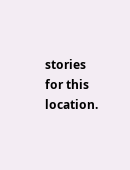stories for this location.